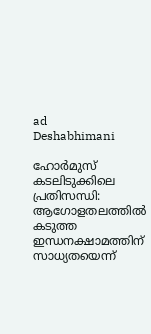ad
Deshabhimani

ഹോർമുസ് കടലിടുക്കിലെ പ്രതിസന്ധി: ആഗോളതലത്തിൽ കടുത്ത ഇന്ധനക്ഷാമത്തിന് സാധ്യതയെന്ന്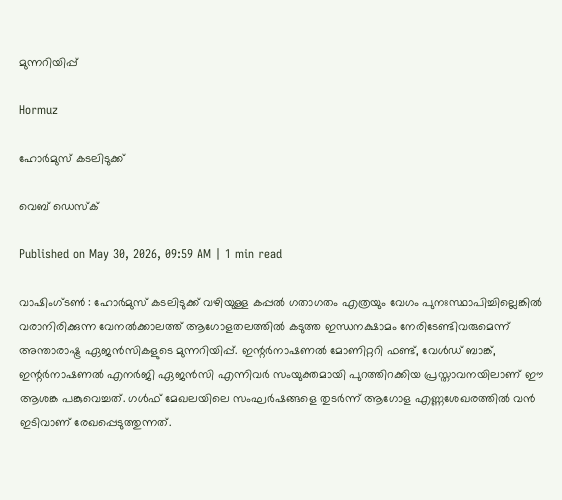മുന്നറിയിപ്പ്

Hormuz

ഹോർമുസ് കടലിടുക്ക്

വെബ് ഡെസ്ക്

Published on May 30, 2026, 09:59 AM | 1 min read

വാഷിംഗ്ടൺ : ഹോർമുസ് കടലിടുക്ക് വഴിയുള്ള കപ്പൽ ഗതാഗതം എത്രയും വേഗം പുനഃസ്ഥാപിച്ചില്ലെങ്കിൽ വരാനിരിക്കുന്ന വേനൽക്കാലത്ത് ആഗോളതലത്തിൽ കടുത്ത ഇന്ധനക്ഷാമം നേരിടേണ്ടിവരുമെന്ന് അന്താരാഷ്ട്ര ഏജൻസികളുടെ മുന്നറിയിപ്പ്. ഇന്റർനാഷണൽ മോണിറ്ററി ഫണ്ട്, വേൾഡ് ബാങ്ക്, ഇന്റർനാഷണൽ എനർജി ഏജൻസി എന്നിവർ സംയുക്തമായി പുറത്തിറക്കിയ പ്രസ്താവനയിലാണ് ഈ ആശങ്ക പങ്കുവെച്ചത്. ഗൾഫ് മേഖലയിലെ സംഘർഷങ്ങളെ തുടർന്ന് ആഗോള എണ്ണശേഖരത്തിൽ വൻ ഇടിവാണ് രേഖപ്പെടുത്തുന്നത്.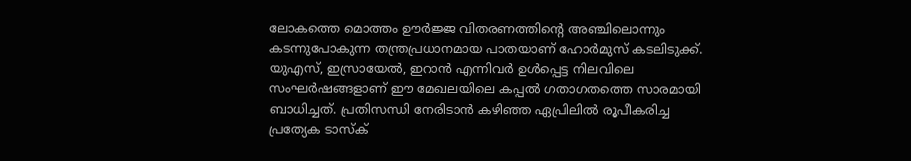ലോകത്തെ മൊത്തം ഊർജ്ജ വിതരണത്തിന്റെ അഞ്ചിലൊന്നും കടന്നുപോകുന്ന തന്ത്രപ്രധാനമായ പാതയാണ് ഹോർമുസ് കടലിടുക്ക്. യുഎസ്, ഇസ്രായേൽ, ഇറാൻ എന്നിവർ ഉൾപ്പെട്ട നിലവിലെ സംഘർഷങ്ങളാണ് ഈ മേഖലയിലെ കപ്പൽ ഗതാഗതത്തെ സാരമായി ബാധിച്ചത്. പ്രതിസന്ധി നേരിടാൻ കഴിഞ്ഞ ഏപ്രിലിൽ രൂപീകരിച്ച പ്രത്യേക ടാസ്‌ക്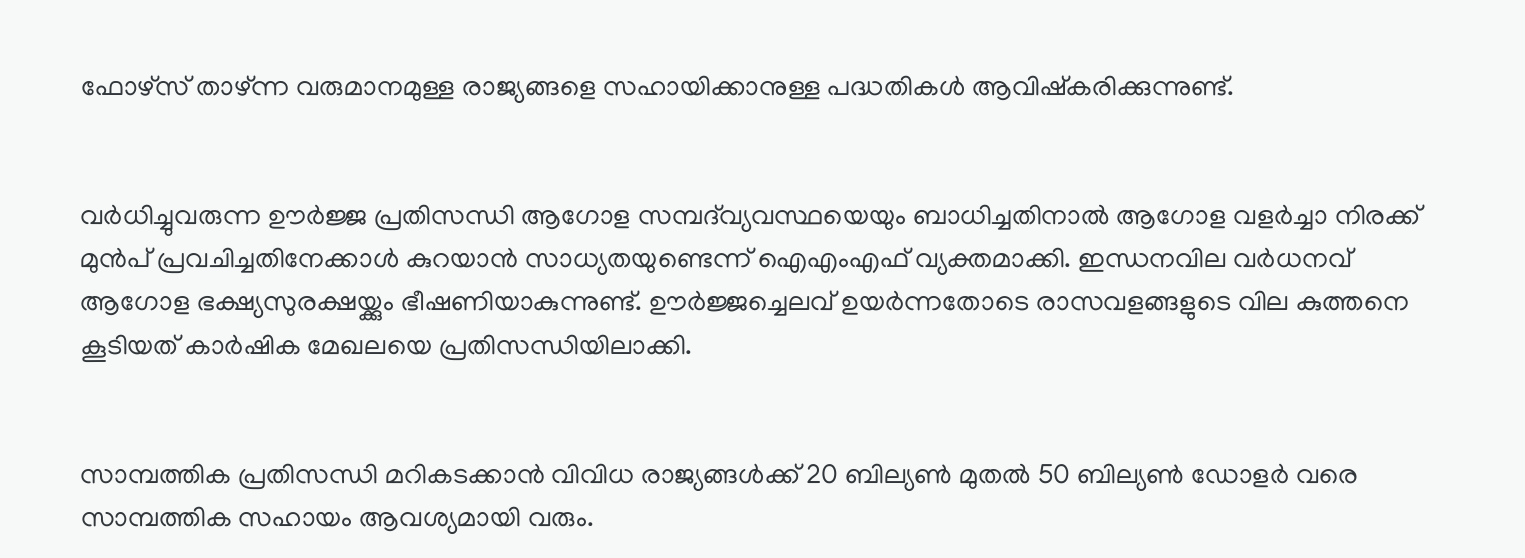ഫോഴ്‌സ് താഴ്ന്ന വരുമാനമുള്ള രാജ്യങ്ങളെ സഹായിക്കാനുള്ള പദ്ധതികൾ ആവിഷ്‌കരിക്കുന്നുണ്ട്.


വർധിച്ചുവരുന്ന ഊർജ്ജ പ്രതിസന്ധി ആഗോള സമ്പദ്‌വ്യവസ്ഥയെയും ബാധിച്ചതിനാൽ ആഗോള വളർച്ചാ നിരക്ക് മുൻപ് പ്രവചിച്ചതിനേക്കാൾ കുറയാൻ സാധ്യതയുണ്ടെന്ന് ഐഎംഎഫ് വ്യക്തമാക്കി. ഇന്ധനവില വർധനവ് ആഗോള ഭക്ഷ്യസുരക്ഷയ്ക്കും ഭീഷണിയാകുന്നുണ്ട്. ഊർജ്ജച്ചെലവ് ഉയർന്നതോടെ രാസവളങ്ങളുടെ വില കുത്തനെ കൂടിയത് കാർഷിക മേഖലയെ പ്രതിസന്ധിയിലാക്കി.


സാമ്പത്തിക പ്രതിസന്ധി മറികടക്കാൻ വിവിധ രാജ്യങ്ങൾക്ക് 20 ബില്യൺ മുതൽ 50 ബില്യൺ ഡോളർ വരെ സാമ്പത്തിക സഹായം ആവശ്യമായി വരും.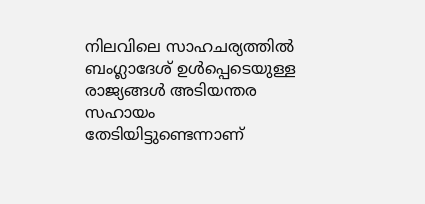നിലവിലെ സാഹചര്യത്തിൽ ബംഗ്ലാദേശ് ഉൾപ്പെടെയുള്ള രാജ്യങ്ങൾ അടിയന്തര സഹായം തേടിയിട്ടുണ്ടെന്നാണ്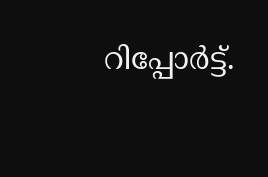റിപ്പോർട്ട്.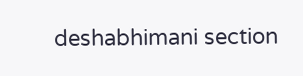deshabhimani section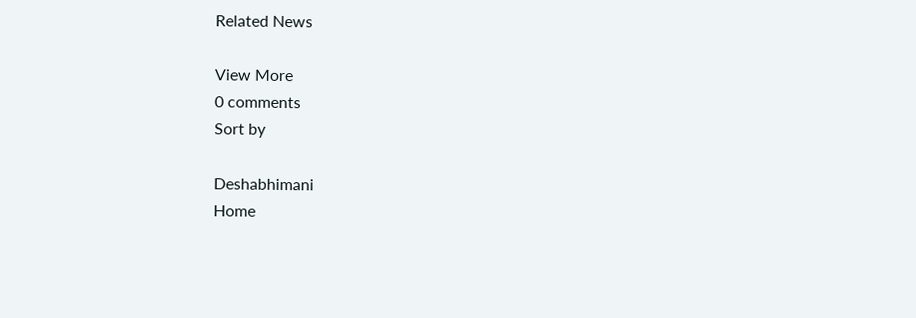Related News

View More
0 comments
Sort by

Deshabhimani
Home